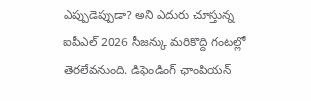ఎప్పుడెప్పుడా? అని ఎదురు చూస్తున్న ఐపీఎల్ 2026 సీజన్కు మరికొద్ది గంటల్లో తెరలేవనుంది. డిఫెండింగ్ ఛాంపియన్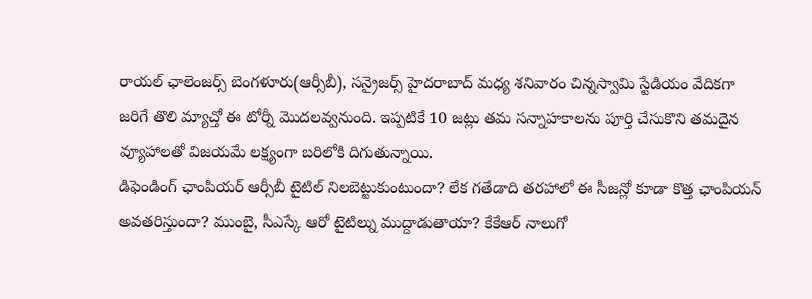రాయల్ ఛాలెంజర్స్ బెంగళూరు(ఆర్సీబీ), సన్రైజర్స్ హైదరాబాద్ మధ్య శనివారం చిన్నస్వామి స్టేడియం వేదికగా జరిగే తొలి మ్యాచ్తో ఈ టోర్నీ మొదలవ్వనుంది. ఇప్పటికే 10 జట్లు తమ సన్నాహకాలను పూర్తి చేసుకొని తమదైన వ్యూహాలతో విజయమే లక్ష్యంగా బరిలోకి దిగుతున్నాయి.
డిఫెండింగ్ ఛాంపియర్ ఆర్సీబీ టైటిల్ నిలబెట్టుకుంటుందా? లేక గతేడాది తరహాలో ఈ సీజన్లో కూడా కొత్త ఛాంపియన్ అవతరిస్తుందా? ముంబై, సీఎస్కే ఆరో టైటిల్ను ముద్దాడుతాయా? కేకేఆర్ నాలుగో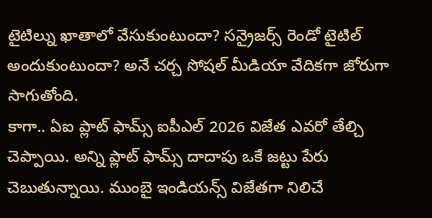టైటిల్ను ఖాతాలో వేసుకుంటుందా? సన్రైజర్స్ రెండో టైటిల్ అందుకుంటుందా? అనే చర్చ సోషల్ మీడియా వేదికగా జోరుగా సాగుతోంది.
కాగా.. ఏఐ ప్లాట్ ఫామ్స్ ఐపీఎల్ 2026 విజేత ఎవరో తేల్చి చెప్పాయి. అన్ని ప్లాట్ ఫామ్స్ దాదాపు ఒకే జట్టు పేరు చెబుతున్నాయి. ముంబై ఇండియన్స్ విజేతగా నిలిచే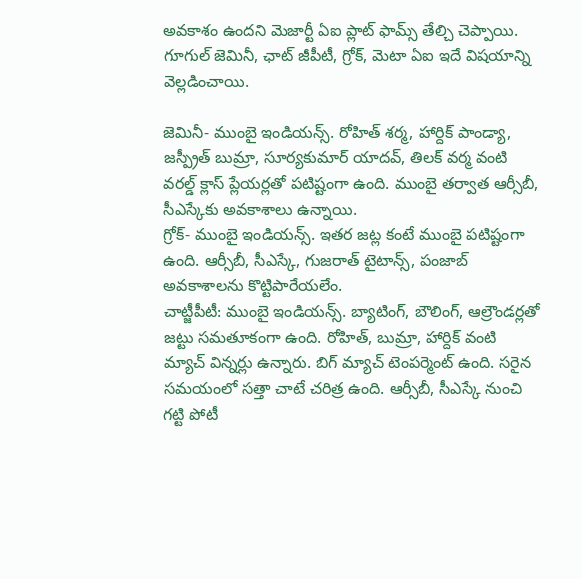అవకాశం ఉందని మెజార్టీ ఏఐ ప్లాట్ ఫామ్స్ తేల్చి చెప్పాయి. గూగుల్ జెమినీ, ఛాట్ జీపీటీ, గ్రోక్, మెటా ఏఐ ఇదే విషయాన్ని వెల్లడించాయి.

జెమినీ- ముంబై ఇండియన్స్. రోహిత్ శర్మ, హార్దిక్ పాండ్యా, జస్ప్రీత్ బుమ్రా, సూర్యకుమార్ యాదవ్, తిలక్ వర్మ వంటి వరల్డ్ క్లాస్ ప్లేయర్లతో పటిష్టంగా ఉంది. ముంబై తర్వాత ఆర్సీబీ, సీఎస్కేకు అవకాశాలు ఉన్నాయి.
గ్రోక్- ముంబై ఇండియన్స్. ఇతర జట్ల కంటే ముంబై పటిష్టంగా ఉంది. ఆర్సీబీ, సీఎస్కే, గుజరాత్ టైటాన్స్, పంజాబ్ అవకాశాలను కొట్టిపారేయలేం.
చాట్జీపీటీ: ముంబై ఇండియన్స్. బ్యాటింగ్, బౌలింగ్, ఆల్రౌండర్లతో జట్టు సమతూకంగా ఉంది. రోహిత్, బుమ్రా, హార్దిక్ వంటి మ్యాచ్ విన్నర్లు ఉన్నారు. బిగ్ మ్యాచ్ టెంపర్మెంట్ ఉంది. సరైన సమయంలో సత్తా చాటే చరిత్ర ఉంది. ఆర్సీబీ, సీఎస్కే నుంచి గట్టి పోటీ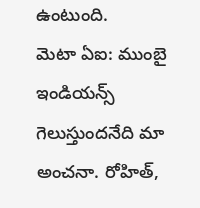ఉంటుంది.
మెటా ఏఐ: ముంబై ఇండియన్స్ గెలుస్తుందనేది మా అంచనా. రోహిత్,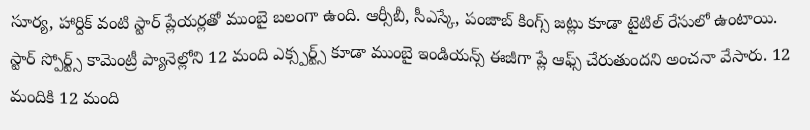సూర్య, హార్దిక్ వంటి స్టార్ ప్లేయర్లతో ముంబై బలంగా ఉంది. ఆర్సీబీ, సీఎస్కే, పంజాబ్ కింగ్స్ జట్లు కూడా టైటిల్ రేసులో ఉంటాయి.
స్టార్ స్పోర్ట్స్ కామెంట్రీ ప్యానెల్లోని 12 మంది ఎక్స్పర్ట్స్ కూడా ముంబై ఇండియన్స్ ఈజీగా ప్లే ఆఫ్స్ చేరుతుందని అంచనా వేసారు. 12 మందికి 12 మంది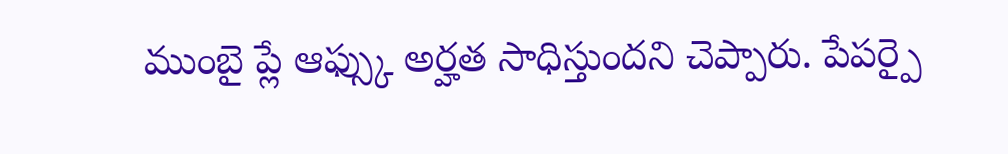ముంబై ప్లే ఆఫ్స్కు అర్హత సాధిస్తుందని చెప్పారు. పేపర్పై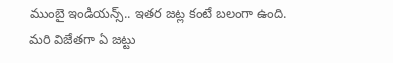ముంబై ఇండియన్స్.. ఇతర జట్ల కంటే బలంగా ఉంది. మరి విజేతగా ఏ జట్టు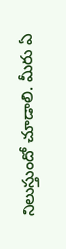నిలుస్తుందో చూడాలి. మీరు ఏ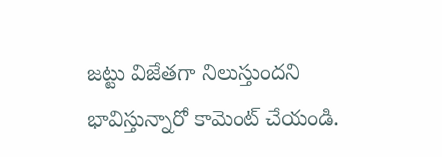జట్టు విజేతగా నిలుస్తుందని భావిస్తున్నారో కామెంట్ చేయండి.